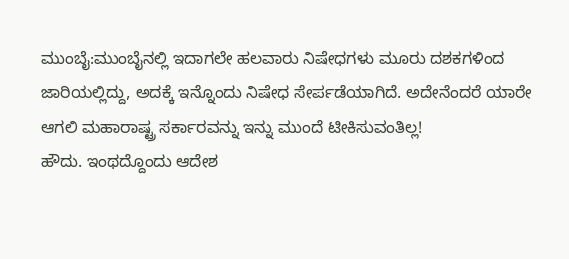ಮುಂಬೈ:ಮುಂಬೈನಲ್ಲಿ ಇದಾಗಲೇ ಹಲವಾರು ನಿಷೇಧಗಳು ಮೂರು ದಶಕಗಳಿಂದ ಜಾರಿಯಲ್ಲಿದ್ದು, ಅದಕ್ಕೆ ಇನ್ನೊಂದು ನಿಷೇಧ ಸೇರ್ಪಡೆಯಾಗಿದೆ. ಅದೇನೆಂದರೆ ಯಾರೇ ಆಗಲಿ ಮಹಾರಾಷ್ಟ್ರ ಸರ್ಕಾರವನ್ನು ಇನ್ನು ಮುಂದೆ ಟೀಕಿಸುವಂತಿಲ್ಲ!
ಹೌದು. ಇಂಥದ್ದೊಂದು ಆದೇಶ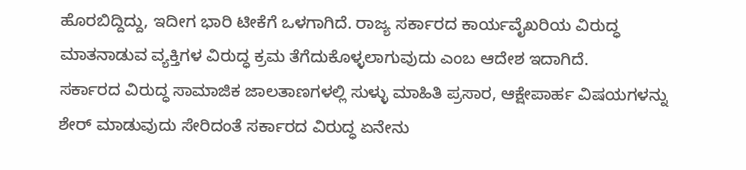ಹೊರಬಿದ್ದಿದ್ದು, ಇದೀಗ ಭಾರಿ ಟೀಕೆಗೆ ಒಳಗಾಗಿದೆ. ರಾಜ್ಯ ಸರ್ಕಾರದ ಕಾರ್ಯವೈಖರಿಯ ವಿರುದ್ಧ ಮಾತನಾಡುವ ವ್ಯಕ್ತಿಗಳ ವಿರುದ್ಧ ಕ್ರಮ ತೆಗೆದುಕೊಳ್ಳಲಾಗುವುದು ಎಂಬ ಆದೇಶ ಇದಾಗಿದೆ.
ಸರ್ಕಾರದ ವಿರುದ್ಧ ಸಾಮಾಜಿಕ ಜಾಲತಾಣಗಳಲ್ಲಿ ಸುಳ್ಳು ಮಾಹಿತಿ ಪ್ರಸಾರ, ಆಕ್ಷೇಪಾರ್ಹ ವಿಷಯಗಳನ್ನು ಶೇರ್ ಮಾಡುವುದು ಸೇರಿದಂತೆ ಸರ್ಕಾರದ ವಿರುದ್ಧ ಏನೇನು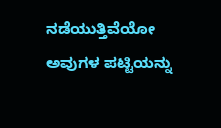ನಡೆಯುತ್ತಿವೆಯೋ ಅವುಗಳ ಪಟ್ಟಿಯನ್ನು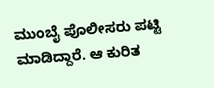ಮುಂಬೈ ಪೊಲೀಸರು ಪಟ್ಟಿ ಮಾಡಿದ್ದಾರೆ. ಆ ಕುರಿತ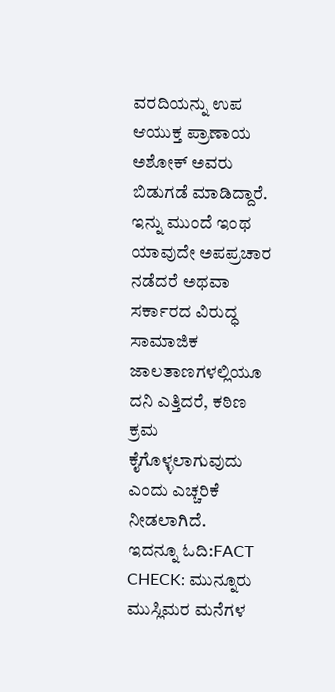ವರದಿಯನ್ನು ಉಪ ಆಯುಕ್ತ ಪ್ರಾಣಾಯ ಅಶೋಕ್ ಅವರು ಬಿಡುಗಡೆ ಮಾಡಿದ್ದಾರೆ. ಇನ್ನು ಮುಂದೆ ಇಂಥ ಯಾವುದೇ ಅಪಪ್ರಚಾರ ನಡೆದರೆ ಅಥವಾ ಸರ್ಕಾರದ ವಿರುದ್ಧ ಸಾಮಾಜಿಕ ಜಾಲತಾಣಗಳಲ್ಲಿಯೂ ದನಿ ಎತ್ತಿದರೆ, ಕಠಿಣ ಕ್ರಮ ಕೈಗೊಳ್ಳಲಾಗುವುದು ಎಂದು ಎಚ್ಚರಿಕೆ ನೀಡಲಾಗಿದೆ.
ಇದನ್ನೂ ಓದಿ:FACT CHECK: ಮುನ್ನೂರು ಮುಸ್ಲಿಮರ ಮನೆಗಳ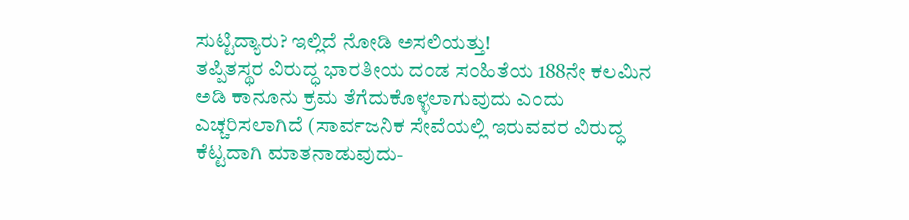ಸುಟ್ಟಿದ್ಯಾರು? ಇಲ್ಲಿದೆ ನೋಡಿ ಅಸಲಿಯತ್ತು!
ತಪ್ಪಿತಸ್ಥರ ವಿರುದ್ಧ ಭಾರತೀಯ ದಂಡ ಸಂಹಿತೆಯ 188ನೇ ಕಲಮಿನ ಅಡಿ ಕಾನೂನು ಕ್ರಮ ತೆಗೆದುಕೊಳ್ಳಲಾಗುವುದು ಎಂದು ಎಚ್ಚರಿಸಲಾಗಿದೆ (ಸಾರ್ವಜನಿಕ ಸೇವೆಯಲ್ಲಿ ಇರುವವರ ವಿರುದ್ಧ ಕೆಟ್ಟದಾಗಿ ಮಾತನಾಡುವುದು-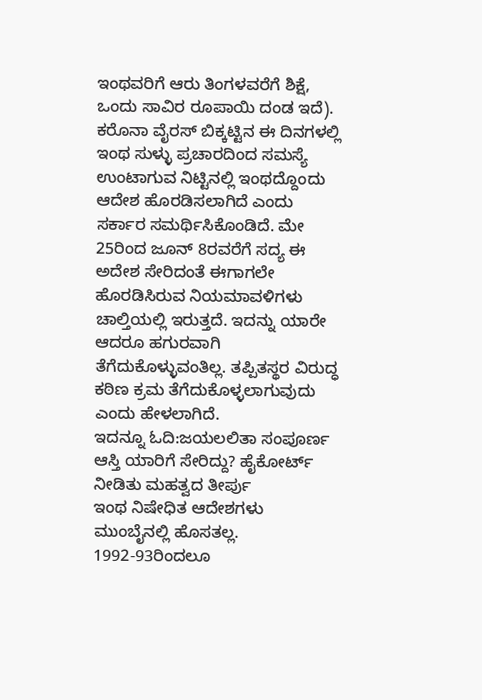ಇಂಥವರಿಗೆ ಆರು ತಿಂಗಳವರೆಗೆ ಶಿಕ್ಷೆ, ಒಂದು ಸಾವಿರ ರೂಪಾಯಿ ದಂಡ ಇದೆ).
ಕರೊನಾ ವೈರಸ್ ಬಿಕ್ಕಟ್ಟಿನ ಈ ದಿನಗಳಲ್ಲಿ ಇಂಥ ಸುಳ್ಳು ಪ್ರಚಾರದಿಂದ ಸಮಸ್ಯೆ ಉಂಟಾಗುವ ನಿಟ್ಟಿನಲ್ಲಿ ಇಂಥದ್ದೊಂದು ಆದೇಶ ಹೊರಡಿಸಲಾಗಿದೆ ಎಂದು ಸರ್ಕಾರ ಸಮರ್ಥಿಸಿಕೊಂಡಿದೆ. ಮೇ 25ರಿಂದ ಜೂನ್ 8ರವರೆಗೆ ಸದ್ಯ ಈ ಅದೇಶ ಸೇರಿದಂತೆ ಈಗಾಗಲೇ ಹೊರಡಿಸಿರುವ ನಿಯಮಾವಳಿಗಳು ಚಾಲ್ತಿಯಲ್ಲಿ ಇರುತ್ತದೆ. ಇದನ್ನು ಯಾರೇ ಆದರೂ ಹಗುರವಾಗಿ ತೆಗೆದುಕೊಳ್ಳುವಂತಿಲ್ಲ. ತಪ್ಪಿತಸ್ಥರ ವಿರುದ್ಧ ಕಠಿಣ ಕ್ರಮ ತೆಗೆದುಕೊಳ್ಳಲಾಗುವುದು ಎಂದು ಹೇಳಲಾಗಿದೆ.
ಇದನ್ನೂ ಓದಿ:ಜಯಲಲಿತಾ ಸಂಪೂರ್ಣ ಆಸ್ತಿ ಯಾರಿಗೆ ಸೇರಿದ್ದು? ಹೈಕೋರ್ಟ್ ನೀಡಿತು ಮಹತ್ವದ ತೀರ್ಪು
ಇಂಥ ನಿಷೇಧಿತ ಆದೇಶಗಳು ಮುಂಬೈನಲ್ಲಿ ಹೊಸತಲ್ಲ. 1992-93ರಿಂದಲೂ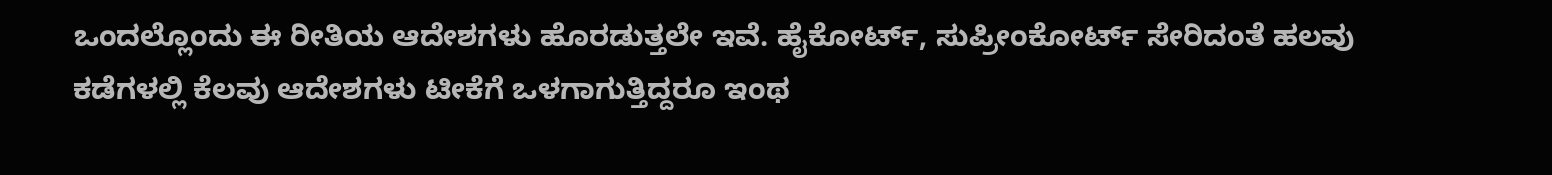ಒಂದಲ್ಲೊಂದು ಈ ರೀತಿಯ ಆದೇಶಗಳು ಹೊರಡುತ್ತಲೇ ಇವೆ. ಹೈಕೋರ್ಟ್, ಸುಪ್ರೀಂಕೋರ್ಟ್ ಸೇರಿದಂತೆ ಹಲವು ಕಡೆಗಳಲ್ಲಿ ಕೆಲವು ಆದೇಶಗಳು ಟೀಕೆಗೆ ಒಳಗಾಗುತ್ತಿದ್ದರೂ ಇಂಥ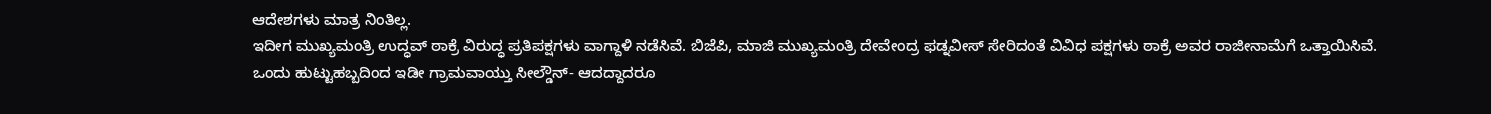ಆದೇಶಗಳು ಮಾತ್ರ ನಿಂತಿಲ್ಲ.
ಇದೀಗ ಮುಖ್ಯಮಂತ್ರಿ ಉದ್ಧವ್ ಠಾಕ್ರೆ ವಿರುದ್ಧ ಪ್ರತಿಪಕ್ಷಗಳು ವಾಗ್ದಾಳಿ ನಡೆಸಿವೆ. ಬಿಜೆಪಿ, ಮಾಜಿ ಮುಖ್ಯಮಂತ್ರಿ ದೇವೇಂದ್ರ ಫಡ್ನವೀಸ್ ಸೇರಿದಂತೆ ವಿವಿಧ ಪಕ್ಷಗಳು ಠಾಕ್ರೆ ಅವರ ರಾಜೀನಾಮೆಗೆ ಒತ್ತಾಯಿಸಿವೆ.
ಒಂದು ಹುಟ್ಟುಹಬ್ಬದಿಂದ ಇಡೀ ಗ್ರಾಮವಾಯ್ತು ಸೀಲ್ಡೌನ್- ಆದದ್ದಾದರೂ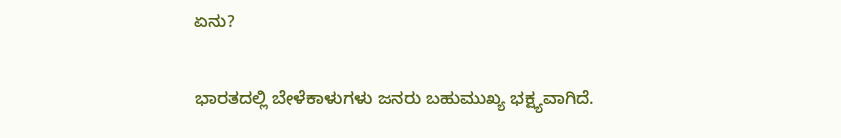ಏನು?

ಭಾರತದಲ್ಲಿ ಬೇಳೆಕಾಳುಗಳು ಜನರು ಬಹುಮುಖ್ಯ ಭಕ್ಷ್ಯವಾಗಿದೆ.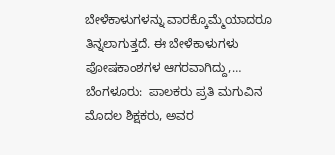ಬೇಳೆಕಾಳುಗಳನ್ನು ವಾರಕ್ಕೊಮ್ಮೆಯಾದರೂ ತಿನ್ನಲಾಗುತ್ತದೆ. ಈ ಬೇಳೆಕಾಳುಗಳು ಪೋಷಕಾಂಶಗಳ ಆಗರವಾಗಿದ್ದು,…
ಬೆಂಗಳೂರು:  ಪಾಲಕರು ಪ್ರತಿ ಮಗುವಿನ ಮೊದಲ ಶಿಕ್ಷಕರು, ಅವರ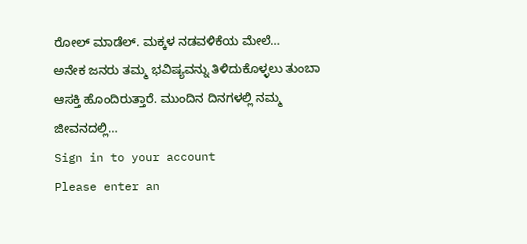ರೋಲ್ ಮಾಡೆಲ್. ಮಕ್ಕಳ ನಡವಳಿಕೆಯ ಮೇಲೆ…
ಅನೇಕ ಜನರು ತಮ್ಮ ಭವಿಷ್ಯವನ್ನು ತಿಳಿದುಕೊಳ್ಳಲು ತುಂಬಾ ಆಸಕ್ತಿ ಹೊಂದಿರುತ್ತಾರೆ. ಮುಂದಿನ ದಿನಗಳಲ್ಲಿ ನಮ್ಮ ಜೀವನದಲ್ಲಿ…
Sign in to your account
Please enter an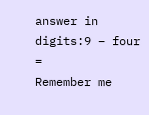answer in digits:9 − four =
Remember me